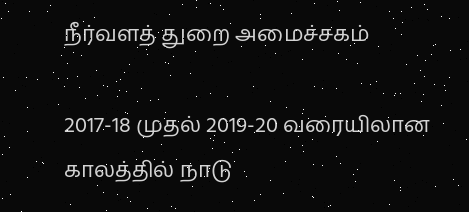நீர்வளத் துறை அமைச்சகம்

2017-18 முதல் 2019-20 வரையிலான காலத்தில் நாடு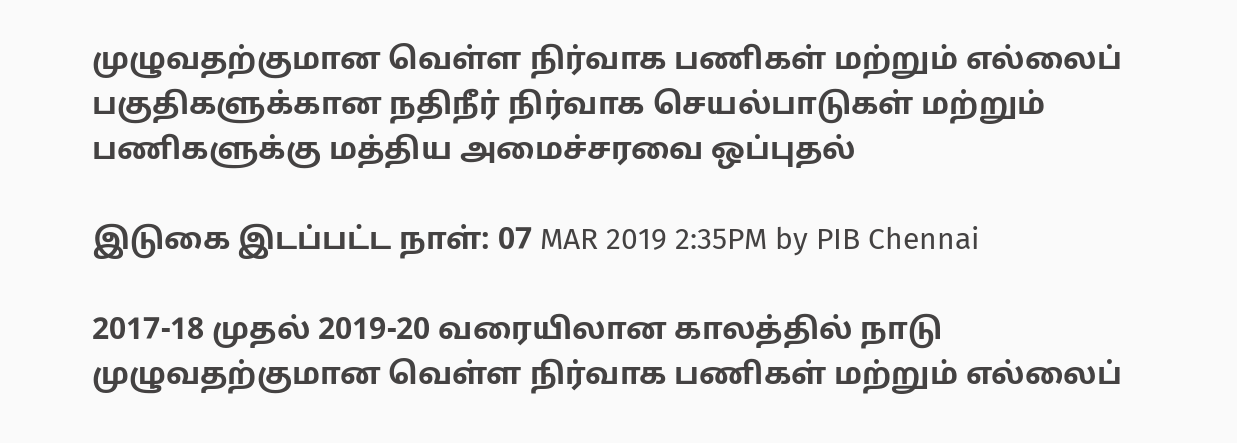முழுவதற்குமான வெள்ள நிர்வாக பணிகள் மற்றும் எல்லைப் பகுதிகளுக்கான நதிநீர் நிர்வாக செயல்பாடுகள் மற்றும் பணிகளுக்கு மத்திய அமைச்சரவை ஒப்புதல்

இடுகை இடப்பட்ட நாள்: 07 MAR 2019 2:35PM by PIB Chennai

2017-18 முதல் 2019-20 வரையிலான காலத்தில் நாடு முழுவதற்குமான வெள்ள நிர்வாக பணிகள் மற்றும் எல்லைப்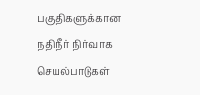பகுதிகளுக்கான நதிநீர் நிர்வாக செயல்பாடுகள்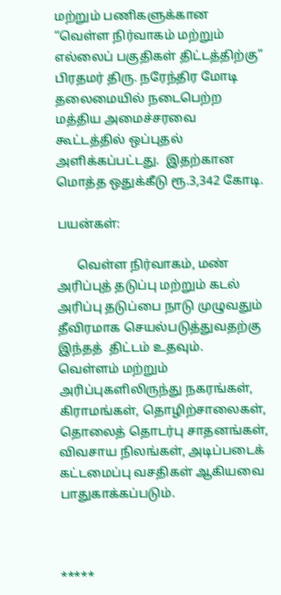மற்றும் பணிகளுக்கான “வெள்ள நிர்வாகம் மற்றும் எல்லைப் பகுதிகள் திட்டத்திற்கு” பிரதமர் திரு. நரேந்திர மோடி தலைமையில் நடைபெற்ற மத்திய அமைச்சரவை கூட்டத்தில் ஒப்புதல் அளிக்கப்பட்டது.  இதற்கான மொத்த ஒதுக்கீடு ரூ.3,342 கோடி.

பயன்கள்:

      வெள்ள நிர்வாகம், மண் அரிப்புத் தடுப்பு மற்றும் கடல் அரிப்பு தடுப்பை நாடு முழுவதும் தீவிரமாக செயல்படுத்துவதற்கு இந்தத்  திட்டம் உதவும்.  வெள்ளம் மற்றும் அரிப்புகளிலிருந்து நகரங்கள், கிராமங்கள், தொழிற்சாலைகள், தொலைத் தொடர்பு சாதனங்கள், விவசாய நிலங்கள், அடிப்படைக் கட்டமைப்பு வசதிகள் ஆகியவை பாதுகாக்கப்படும்.



*****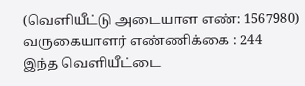(வெளியீட்டு அடையாள எண்: 1567980) வருகையாளர் எண்ணிக்கை : 244
இந்த வெளியீட்டை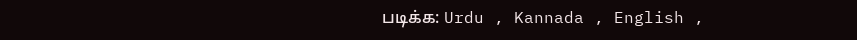படிக்க: Urdu , Kannada , English ,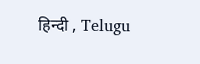हिन्दी , Telugu